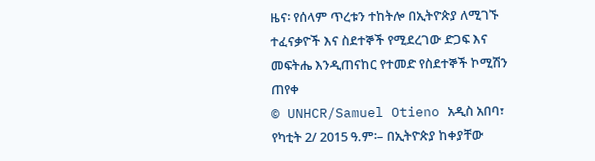ዜና፡ የሰላም ጥረቱን ተከትሎ በኢትዮጵያ ለሚገኙ ተፈናቃዮች እና ስደተኞች የሚደረገው ድጋፍ እና መፍትሔ እንዲጠናከር የተመድ የስደተኞች ኮሚሽን ጠየቀ
© UNHCR/Samuel Otieno አዲስ አበባ፣ የካቲት 2/ 2015 ዓ.ም፡– በኢትዮጵያ ከቀያቸው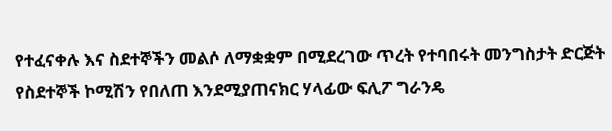የተፈናቀሉ እና ስደተኞችን መልሶ ለማቋቋም በሚደረገው ጥረት የተባበሩት መንግስታት ድርጅት የስደተኞች ኮሚሽን የበለጠ እንደሚያጠናክር ሃላፊው ፍሊፖ ግራንዴ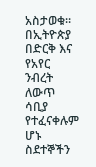አስታወቁ። በኢትዮጵያ በድርቅ እና የአየር ንብረት ለውጥ ሳቢያ የተፈናቀሉም ሆኑ ስደተኞችን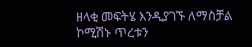ዘላቂ መፍትሄ እንዲያገኙ ለማስቻል ኮሚሽኑ ጥረቱን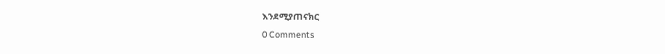እንደሚያጠናክር
0 Comments